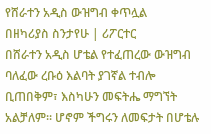የሸራተን አዲስ ውዝግብ ቀጥሏል
በዘካሪያስ ስንታየሁ | ሪፖርተር
በሸራተን አዲስ ሆቴል የተፈጠረው ውዝግብ ባለፈው ረቡዕ እልባት ያገኛል ተብሎ ቢጠበቅም፣ እስካሁን መፍትሔ ማግኘት አልቻለም፡፡ ሆኖም ችግሩን ለመፍታት በሆቴሉ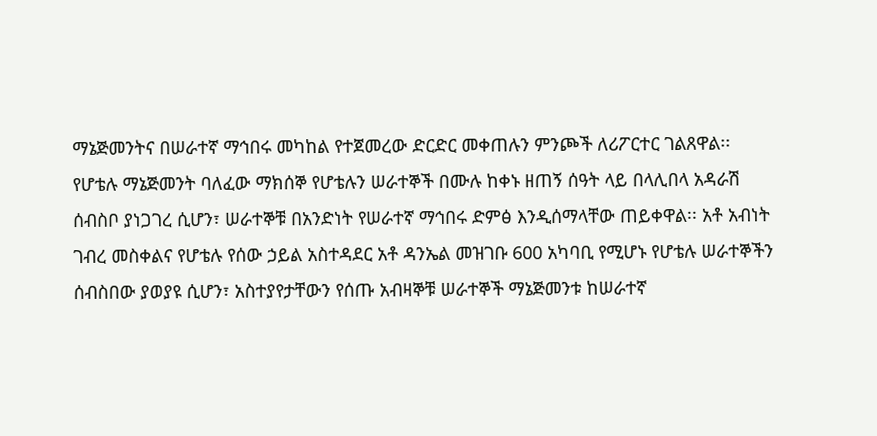ማኔጅመንትና በሠራተኛ ማኅበሩ መካከል የተጀመረው ድርድር መቀጠሉን ምንጮች ለሪፖርተር ገልጸዋል፡፡
የሆቴሉ ማኔጅመንት ባለፈው ማክሰኞ የሆቴሉን ሠራተኞች በሙሉ ከቀኑ ዘጠኝ ሰዓት ላይ በላሊበላ አዳራሽ ሰብስቦ ያነጋገረ ሲሆን፣ ሠራተኞቹ በአንድነት የሠራተኛ ማኅበሩ ድምፅ እንዲሰማላቸው ጠይቀዋል፡፡ አቶ አብነት ገብረ መስቀልና የሆቴሉ የሰው ኃይል አስተዳደር አቶ ዳንኤል መዝገቡ 600 አካባቢ የሚሆኑ የሆቴሉ ሠራተኞችን ሰብስበው ያወያዩ ሲሆን፣ አስተያየታቸውን የሰጡ አብዛኞቹ ሠራተኞች ማኔጅመንቱ ከሠራተኛ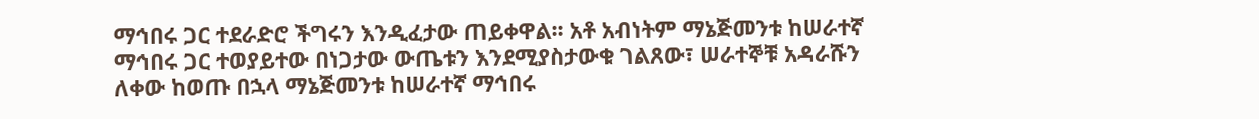ማኅበሩ ጋር ተደራድሮ ችግሩን እንዲፈታው ጠይቀዋል፡፡ አቶ አብነትም ማኔጅመንቱ ከሠራተኛ ማኅበሩ ጋር ተወያይተው በነጋታው ውጤቱን እንደሚያስታውቁ ገልጸው፣ ሠራተኞቹ አዳራሹን ለቀው ከወጡ በኋላ ማኔጅመንቱ ከሠራተኛ ማኅበሩ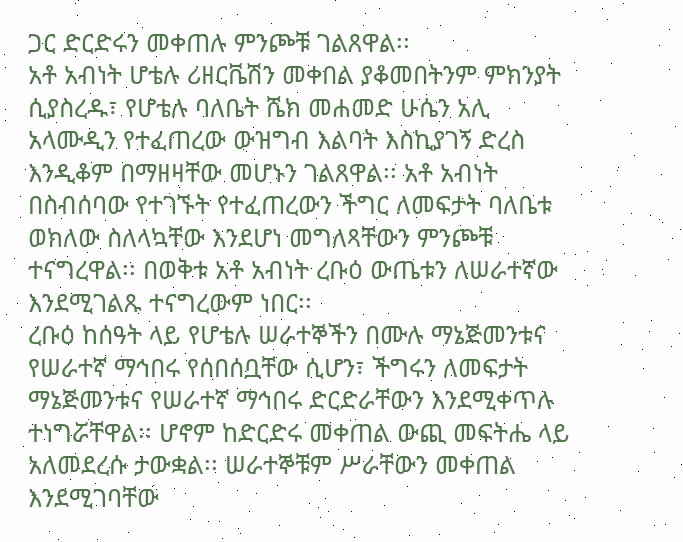ጋር ድርድሩን መቀጠሉ ምንጮቹ ገልጸዋል፡፡
አቶ አብነት ሆቴሉ ሪዘርቬሽን መቀበል ያቆመበትንም ምክንያት ሲያስረዱ፣ የሆቴሉ ባለቤት ሼክ መሐመድ ሁሴን አሊ አላሙዲን የተፈጠረው ውዝግብ እልባት እስኪያገኝ ድረስ እንዲቆም በማዘዛቸው መሆኑን ገልጸዋል፡፡ አቶ አብነት በስብሰባው የተገኙት የተፈጠረውን ችግር ለመፍታት ባለቤቱ ወክለው ስለላኳቸው እንደሆነ መግለጻቸውን ምንጮቹ ተናግረዋል፡፡ በወቅቱ አቶ አብነት ረቡዕ ውጤቱን ለሠራተኛው እንደሚገልጹ ተናግረውም ነበር፡፡
ረቡዕ ከሰዓት ላይ የሆቴሉ ሠራተኞችን በሙሉ ማኔጅመንቱና የሠራተኛ ማኅበሩ የሰበሰቧቸው ሲሆን፣ ችግሩን ለመፍታት ማኔጅመንቱና የሠራተኛ ማኅበሩ ድርድራቸውን እንደሚቀጥሉ ተነግሯቸዋል፡፡ ሆኖም ከድርድሩ መቀጠል ውጪ መፍትሔ ላይ አለመደረሱ ታውቋል፡፡ ሠራተኞቹም ሥራቸውን መቀጠል እንደሚገባቸው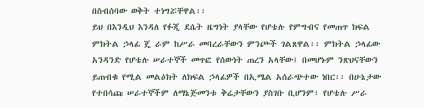በስብሰባው ወቅት ተነግሯቸዋል፡፡
ይህ በእንዲህ እንዳለ የፉጂ ደሴት ዜግነት ያላቸው የሆቴሉ የምግብና የመጠጥ ክፍል ምክትል ኃላፊ ጄ ራም ከሥራ መባረራቸውን ምንጮች ገልጸዋል፡፡ ምክትል ኃላፊው አንዳንድ የሆቴሉ ሠራተኞች መጥፎ የሰውነት ጠረን አላቸው፤ በመሆኑም ንጽህናቸውን ይጠብቁ የሚል መልዕክት ለክፍል ኃላፊዎች በኢሜል አሰራጭተው ነበር፡፡ በሁኔታው የተበሳጩ ሠራተኞችም ለማኔጅመንቱ ቅሬታቸውን ያስገቡ ቢሆንም፣ የሆቴሉ ሥራ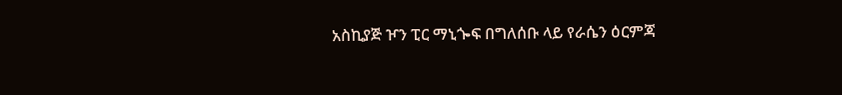አስኪያጅ ዦን ፒር ማኒጐፍ በግለሰቡ ላይ የራሴን ዕርምጃ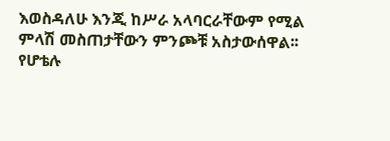እወስዳለሁ እንጂ ከሥራ አላባርራቸውም የሚል ምላሽ መስጠታቸውን ምንጮቹ አስታውሰዋል፡፡
የሆቴሉ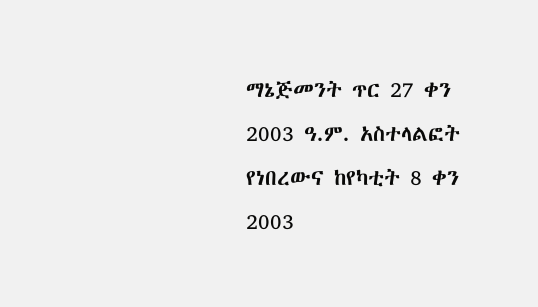ማኔጅመንት ጥር 27 ቀን 2003 ዓ.ም. አስተላልፎት የነበረውና ከየካቲት 8 ቀን 2003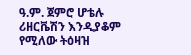ዓ.ም. ጀምሮ ሆቴሉ ሪዘርቬሽን እንዲያቆም የሚለው ትዕዛዝ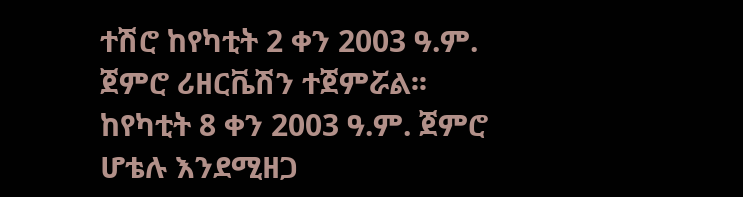ተሽሮ ከየካቲት 2 ቀን 2003 ዓ.ም. ጀምሮ ሪዘርቬሽን ተጀምሯል፡፡
ከየካቲት 8 ቀን 2003 ዓ.ም. ጀምሮ ሆቴሉ እንደሚዘጋ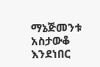ማኔጅመንቱ አስታውቆ እንደነበር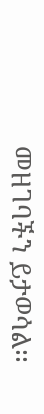መዘገባችን ይታወሳል፡፡